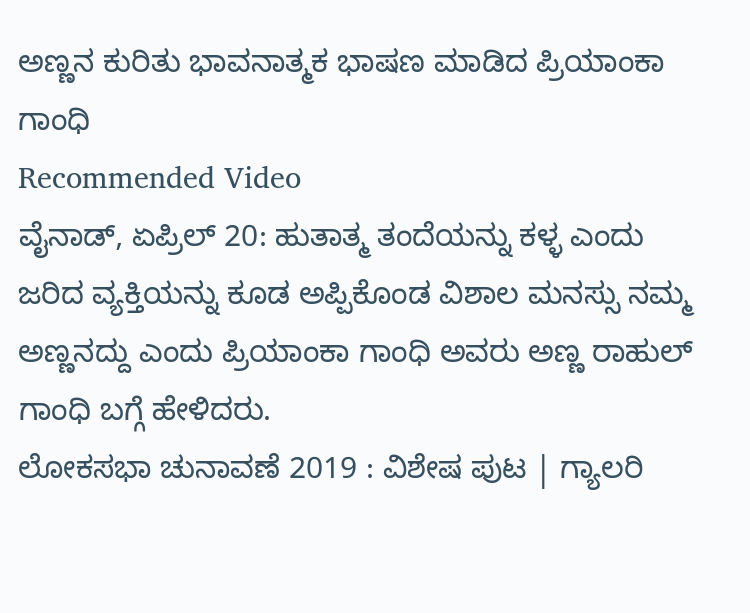ಅಣ್ಣನ ಕುರಿತು ಭಾವನಾತ್ಮಕ ಭಾಷಣ ಮಾಡಿದ ಪ್ರಿಯಾಂಕಾ ಗಾಂಧಿ
Recommended Video
ವೈನಾಡ್, ಏಪ್ರಿಲ್ 20: ಹುತಾತ್ಮ ತಂದೆಯನ್ನು ಕಳ್ಳ ಎಂದು ಜರಿದ ವ್ಯಕ್ತಿಯನ್ನು ಕೂಡ ಅಪ್ಪಿಕೊಂಡ ವಿಶಾಲ ಮನಸ್ಸು ನಮ್ಮ ಅಣ್ಣನದ್ದು ಎಂದು ಪ್ರಿಯಾಂಕಾ ಗಾಂಧಿ ಅವರು ಅಣ್ಣ ರಾಹುಲ್ ಗಾಂಧಿ ಬಗ್ಗೆ ಹೇಳಿದರು.
ಲೋಕಸಭಾ ಚುನಾವಣೆ 2019 : ವಿಶೇಷ ಪುಟ | ಗ್ಯಾಲರಿ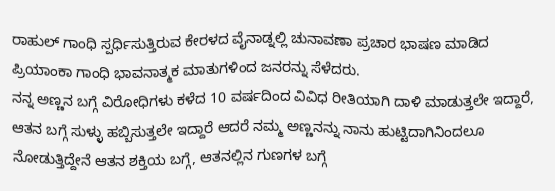ರಾಹುಲ್ ಗಾಂಧಿ ಸ್ಪರ್ಧಿಸುತ್ತಿರುವ ಕೇರಳದ ವೈನಾಡ್ನಲ್ಲಿ ಚುನಾವಣಾ ಪ್ರಚಾರ ಭಾಷಣ ಮಾಡಿದ ಪ್ರಿಯಾಂಕಾ ಗಾಂಧಿ ಭಾವನಾತ್ಮಕ ಮಾತುಗಳಿಂದ ಜನರನ್ನು ಸೆಳೆದರು.
ನನ್ನ ಅಣ್ಣನ ಬಗ್ಗೆ ವಿರೋಧಿಗಳು ಕಳೆದ 10 ವರ್ಷದಿಂದ ವಿವಿಧ ರೀತಿಯಾಗಿ ದಾಳಿ ಮಾಡುತ್ತಲೇ ಇದ್ದಾರೆ, ಆತನ ಬಗ್ಗೆ ಸುಳ್ಳು ಹಬ್ಬಿಸುತ್ತಲೇ ಇದ್ದಾರೆ ಆದರೆ ನಮ್ಮ ಅಣ್ಣನನ್ನು ನಾನು ಹುಟ್ಟಿದಾಗಿನಿಂದಲೂ ನೋಡುತ್ತಿದ್ದೇನೆ ಆತನ ಶಕ್ತಿಯ ಬಗ್ಗೆ, ಆತನಲ್ಲಿನ ಗುಣಗಳ ಬಗ್ಗೆ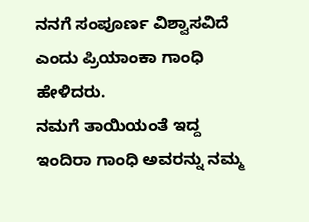ನನಗೆ ಸಂಪೂರ್ಣ ವಿಶ್ವಾಸವಿದೆ ಎಂದು ಪ್ರಿಯಾಂಕಾ ಗಾಂಧಿ ಹೇಳಿದರು.
ನಮಗೆ ತಾಯಿಯಂತೆ ಇದ್ದ ಇಂದಿರಾ ಗಾಂಧಿ ಅವರನ್ನು ನಮ್ಮ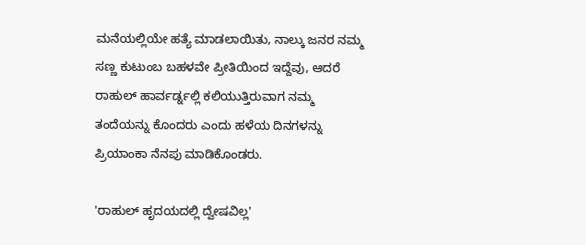ಮನೆಯಲ್ಲಿಯೇ ಹತ್ಯೆ ಮಾಡಲಾಯಿತು, ನಾಲ್ಕು ಜನರ ನಮ್ಮ ಸಣ್ಣ ಕುಟುಂಬ ಬಹಳವೇ ಪ್ರೀತಿಯಿಂದ ಇದ್ದೆವು, ಆದರೆ ರಾಹುಲ್ ಹಾರ್ವರ್ಡ್ನಲ್ಲಿ ಕಲಿಯುತ್ತಿರುವಾಗ ನಮ್ಮ ತಂದೆಯನ್ನು ಕೊಂದರು ಎಂದು ಹಳೆಯ ದಿನಗಳನ್ನು ಪ್ರಿಯಾಂಕಾ ನೆನಪು ಮಾಡಿಕೊಂಡರು.

'ರಾಹುಲ್ ಹೃದಯದಲ್ಲಿ ದ್ವೇಷವಿಲ್ಲ'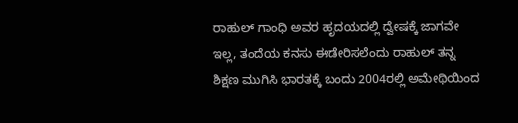ರಾಹುಲ್ ಗಾಂಧಿ ಅವರ ಹೃದಯದಲ್ಲಿ ದ್ವೇಷಕ್ಕೆ ಜಾಗವೇ ಇಲ್ಲ, ತಂದೆಯ ಕನಸು ಈಡೇರಿಸಲೆಂದು ರಾಹುಲ್ ತನ್ನ ಶಿಕ್ಷಣ ಮುಗಿಸಿ ಭಾರತಕ್ಕೆ ಬಂದು 2004ರಲ್ಲಿ ಅಮೇಥಿಯಿಂದ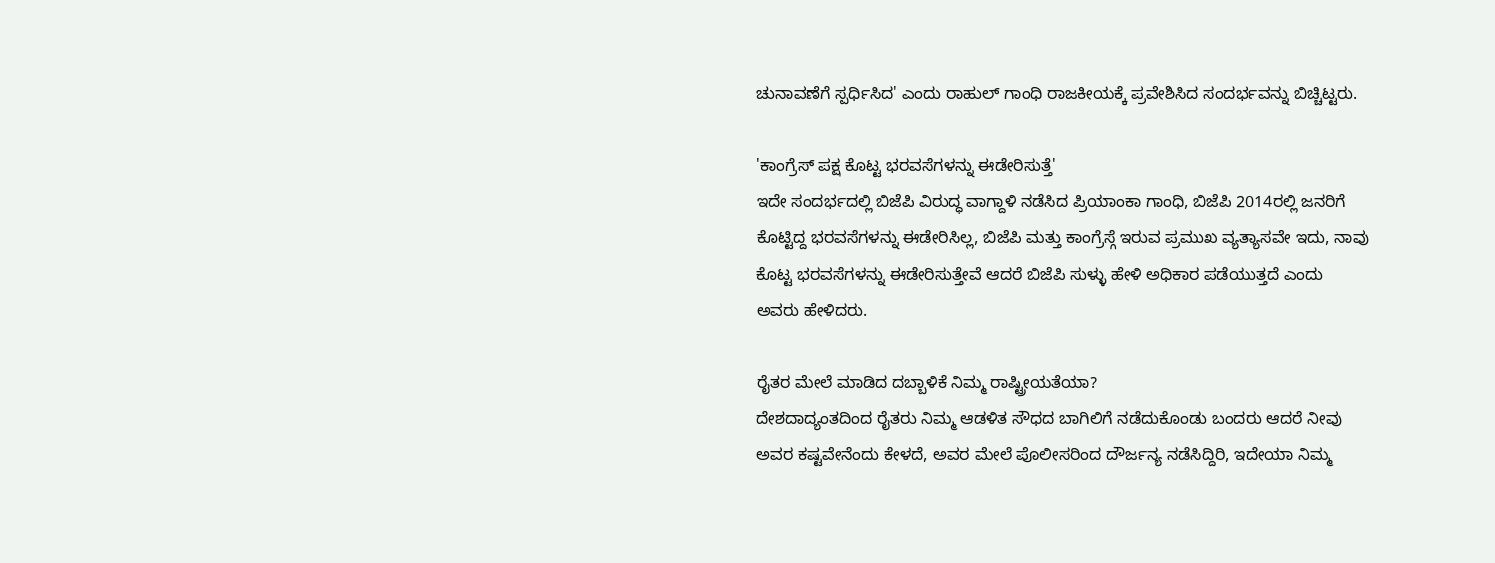ಚುನಾವಣೆಗೆ ಸ್ಪರ್ಧಿಸಿದ' ಎಂದು ರಾಹುಲ್ ಗಾಂಧಿ ರಾಜಕೀಯಕ್ಕೆ ಪ್ರವೇಶಿಸಿದ ಸಂದರ್ಭವನ್ನು ಬಿಚ್ಚಿಟ್ಟರು.

'ಕಾಂಗ್ರೆಸ್ ಪಕ್ಷ ಕೊಟ್ಟ ಭರವಸೆಗಳನ್ನು ಈಡೇರಿಸುತ್ತೆ'
ಇದೇ ಸಂದರ್ಭದಲ್ಲಿ ಬಿಜೆಪಿ ವಿರುದ್ಧ ವಾಗ್ದಾಳಿ ನಡೆಸಿದ ಪ್ರಿಯಾಂಕಾ ಗಾಂಧಿ, ಬಿಜೆಪಿ 2014ರಲ್ಲಿ ಜನರಿಗೆ ಕೊಟ್ಟಿದ್ದ ಭರವಸೆಗಳನ್ನು ಈಡೇರಿಸಿಲ್ಲ, ಬಿಜೆಪಿ ಮತ್ತು ಕಾಂಗ್ರೆಸ್ಗೆ ಇರುವ ಪ್ರಮುಖ ವ್ಯತ್ಯಾಸವೇ ಇದು, ನಾವು ಕೊಟ್ಟ ಭರವಸೆಗಳನ್ನು ಈಡೇರಿಸುತ್ತೇವೆ ಆದರೆ ಬಿಜೆಪಿ ಸುಳ್ಳು ಹೇಳಿ ಅಧಿಕಾರ ಪಡೆಯುತ್ತದೆ ಎಂದು ಅವರು ಹೇಳಿದರು.

ರೈತರ ಮೇಲೆ ಮಾಡಿದ ದಬ್ಬಾಳಿಕೆ ನಿಮ್ಮ ರಾಷ್ಟ್ರೀಯತೆಯಾ?
ದೇಶದಾದ್ಯಂತದಿಂದ ರೈತರು ನಿಮ್ಮ ಆಡಳಿತ ಸೌಧದ ಬಾಗಿಲಿಗೆ ನಡೆದುಕೊಂಡು ಬಂದರು ಆದರೆ ನೀವು ಅವರ ಕಷ್ಟವೇನೆಂದು ಕೇಳದೆ, ಅವರ ಮೇಲೆ ಪೊಲೀಸರಿಂದ ದೌರ್ಜನ್ಯ ನಡೆಸಿದ್ದಿರಿ, ಇದೇಯಾ ನಿಮ್ಮ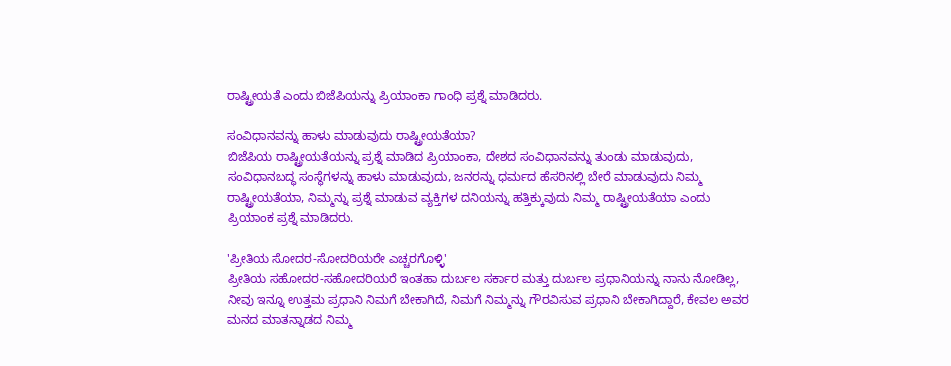ರಾಷ್ಟ್ರೀಯತೆ ಎಂದು ಬಿಜೆಪಿಯನ್ನು ಪ್ರಿಯಾಂಕಾ ಗಾಂಧಿ ಪ್ರಶ್ನೆ ಮಾಡಿದರು.

ಸಂವಿಧಾನವನ್ನು ಹಾಳು ಮಾಡುವುದು ರಾಷ್ಟ್ರೀಯತೆಯಾ?
ಬಿಜೆಪಿಯ ರಾಷ್ಟ್ರೀಯತೆಯನ್ನು ಪ್ರಶ್ನೆ ಮಾಡಿದ ಪ್ರಿಯಾಂಕಾ, ದೇಶದ ಸಂವಿಧಾನವನ್ನು ತುಂಡು ಮಾಡುವುದು, ಸಂವಿಧಾನಬದ್ಧ ಸಂಸ್ಥೆಗಳನ್ನು ಹಾಳು ಮಾಡುವುದು, ಜನರನ್ನು ಧರ್ಮದ ಹೆಸರಿನಲ್ಲಿ ಬೇರೆ ಮಾಡುವುದು ನಿಮ್ಮ ರಾಷ್ಟ್ರೀಯತೆಯಾ, ನಿಮ್ಮನ್ನು ಪ್ರಶ್ನೆ ಮಾಡುವ ವ್ಯಕ್ತಿಗಳ ದನಿಯನ್ನು ಹತ್ತಿಕ್ಕುವುದು ನಿಮ್ಮ ರಾಷ್ಟ್ರೀಯತೆಯಾ ಎಂದು ಪ್ರಿಯಾಂಕ ಪ್ರಶ್ನೆ ಮಾಡಿದರು.

'ಪ್ರೀತಿಯ ಸೋದರ-ಸೋದರಿಯರೇ ಎಚ್ಚರಗೊಳ್ಳಿ'
ಪ್ರೀತಿಯ ಸಹೋದರ-ಸಹೋದರಿಯರೆ ಇಂತಹಾ ದುರ್ಬಲ ಸರ್ಕಾರ ಮತ್ತು ದುರ್ಬಲ ಪ್ರಧಾನಿಯನ್ನು ನಾನು ನೋಡಿಲ್ಲ, ನೀವು ಇನ್ನೂ ಉತ್ತಮ ಪ್ರಧಾನಿ ನಿಮಗೆ ಬೇಕಾಗಿದೆ, ನಿಮಗೆ ನಿಮ್ಮನ್ನು ಗೌರವಿಸುವ ಪ್ರಧಾನಿ ಬೇಕಾಗಿದ್ದಾರೆ, ಕೇವಲ ಅವರ ಮನದ ಮಾತನ್ನಾಡದ ನಿಮ್ಮ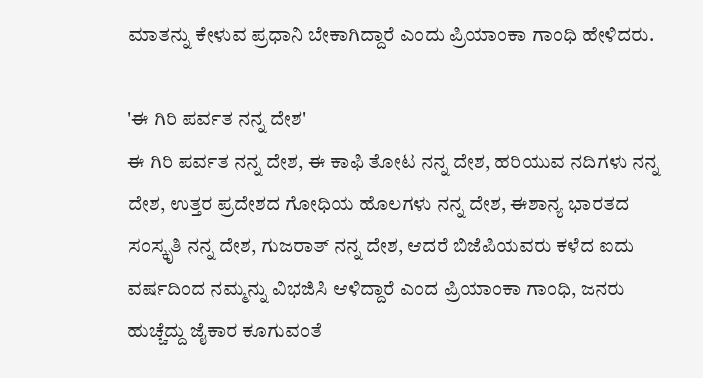ಮಾತನ್ನು ಕೇಳುವ ಪ್ರಧಾನಿ ಬೇಕಾಗಿದ್ದಾರೆ ಎಂದು ಪ್ರಿಯಾಂಕಾ ಗಾಂಧಿ ಹೇಳಿದರು.

'ಈ ಗಿರಿ ಪರ್ವತ ನನ್ನ ದೇಶ'
ಈ ಗಿರಿ ಪರ್ವತ ನನ್ನ ದೇಶ, ಈ ಕಾಫಿ ತೋಟ ನನ್ನ ದೇಶ, ಹರಿಯುವ ನದಿಗಳು ನನ್ನ ದೇಶ, ಉತ್ತರ ಪ್ರದೇಶದ ಗೋಧಿಯ ಹೊಲಗಳು ನನ್ನ ದೇಶ, ಈಶಾನ್ಯ ಭಾರತದ ಸಂಸ್ಕೃತಿ ನನ್ನ ದೇಶ, ಗುಜರಾತ್ ನನ್ನ ದೇಶ, ಆದರೆ ಬಿಜೆಪಿಯವರು ಕಳೆದ ಐದು ವರ್ಷದಿಂದ ನಮ್ಮನ್ನು ವಿಭಜಿಸಿ ಆಳಿದ್ದಾರೆ ಎಂದ ಪ್ರಿಯಾಂಕಾ ಗಾಂಧಿ, ಜನರು ಹುಚ್ಚೆದ್ದು ಜೈಕಾರ ಕೂಗುವಂತೆ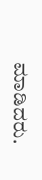ಮಾಡಿದರು.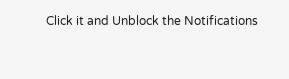Click it and Unblock the Notifications